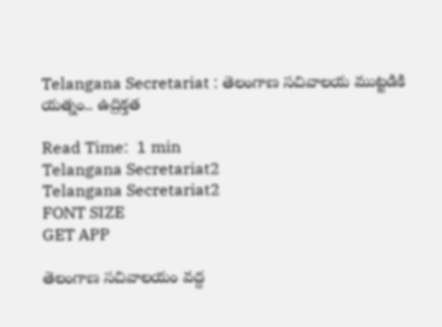Telangana Secretariat : తెలంగాణ సచివాలయ ముట్టడికి యత్నం.. ఉద్రిక్తత

Read Time:  1 min
Telangana Secretariat2
Telangana Secretariat2
FONT SIZE
GET APP

తెలంగాణ సచివాలయం వద్ద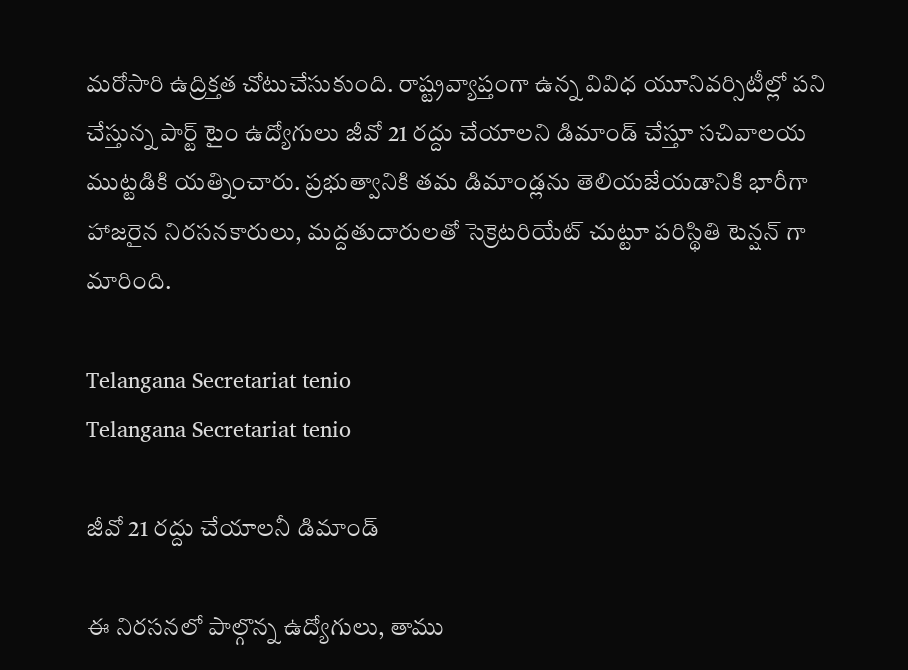మరోసారి ఉద్రిక్తత చోటుచేసుకుంది. రాష్ట్రవ్యాప్తంగా ఉన్న వివిధ యూనివర్సిటీల్లో పని చేస్తున్న పార్ట్ టైం ఉద్యోగులు జీవో 21 రద్దు చేయాలని డిమాండ్ చేస్తూ సచివాలయ ముట్టడికి యత్నించారు. ప్రభుత్వానికి తమ డిమాండ్లను తెలియజేయడానికి భారీగా హాజరైన నిరసనకారులు, మద్దతుదారులతో సెక్రెటరియేట్ చుట్టూ పరిస్థితి టెన్షన్ గా మారింది.

Telangana Secretariat tenio
Telangana Secretariat tenio

జీవో 21 రద్దు చేయాలనీ డిమాండ్

ఈ నిరసనలో పాల్గొన్న ఉద్యోగులు, తాము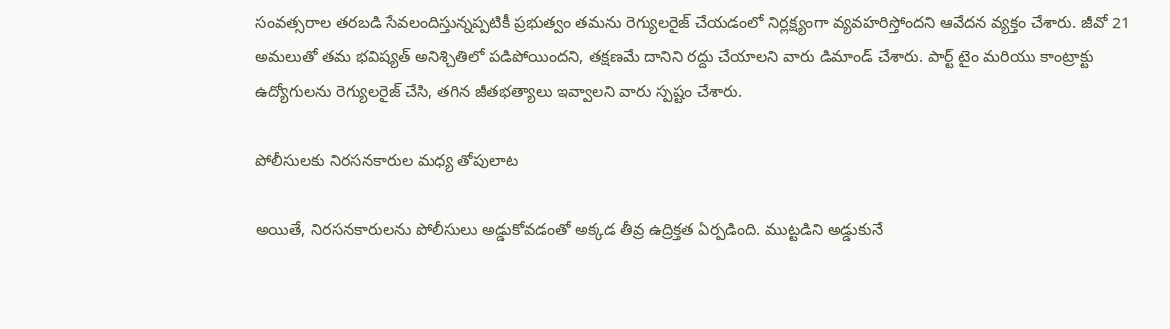సంవత్సరాల తరబడి సేవలందిస్తున్నప్పటికీ ప్రభుత్వం తమను రెగ్యులరైజ్ చేయడంలో నిర్లక్ష్యంగా వ్యవహరిస్తోందని ఆవేదన వ్యక్తం చేశారు. జీవో 21 అమలుతో తమ భవిష్యత్ అనిశ్చితిలో పడిపోయిందని, తక్షణమే దానిని రద్దు చేయాలని వారు డిమాండ్ చేశారు. పార్ట్ టైం మరియు కాంట్రాక్టు ఉద్యోగులను రెగ్యులరైజ్ చేసి, తగిన జీతభత్యాలు ఇవ్వాలని వారు స్పష్టం చేశారు.

పోలీసులకు నిరసనకారుల మధ్య తోపులాట

అయితే, నిరసనకారులను పోలీసులు అడ్డుకోవడంతో అక్కడ తీవ్ర ఉద్రిక్తత ఏర్పడింది. ముట్టడిని అడ్డుకునే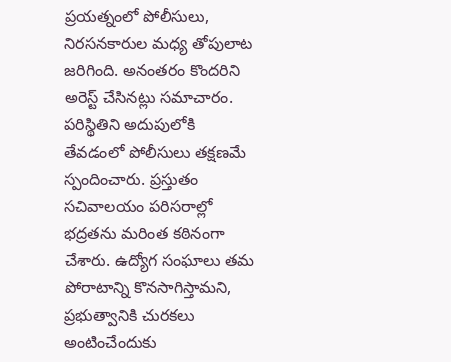ప్రయత్నంలో పోలీసులు, నిరసనకారుల మధ్య తోపులాట జరిగింది. అనంతరం కొందరిని అరెస్ట్ చేసినట్లు సమాచారం. పరిస్థితిని అదుపులోకి తేవడంలో పోలీసులు తక్షణమే స్పందించారు. ప్రస్తుతం సచివాలయం పరిసరాల్లో భద్రతను మరింత కఠినంగా చేశారు. ఉద్యోగ సంఘాలు తమ పోరాటాన్ని కొనసాగిస్తామని, ప్రభుత్వానికి చురకలు అంటించేందుకు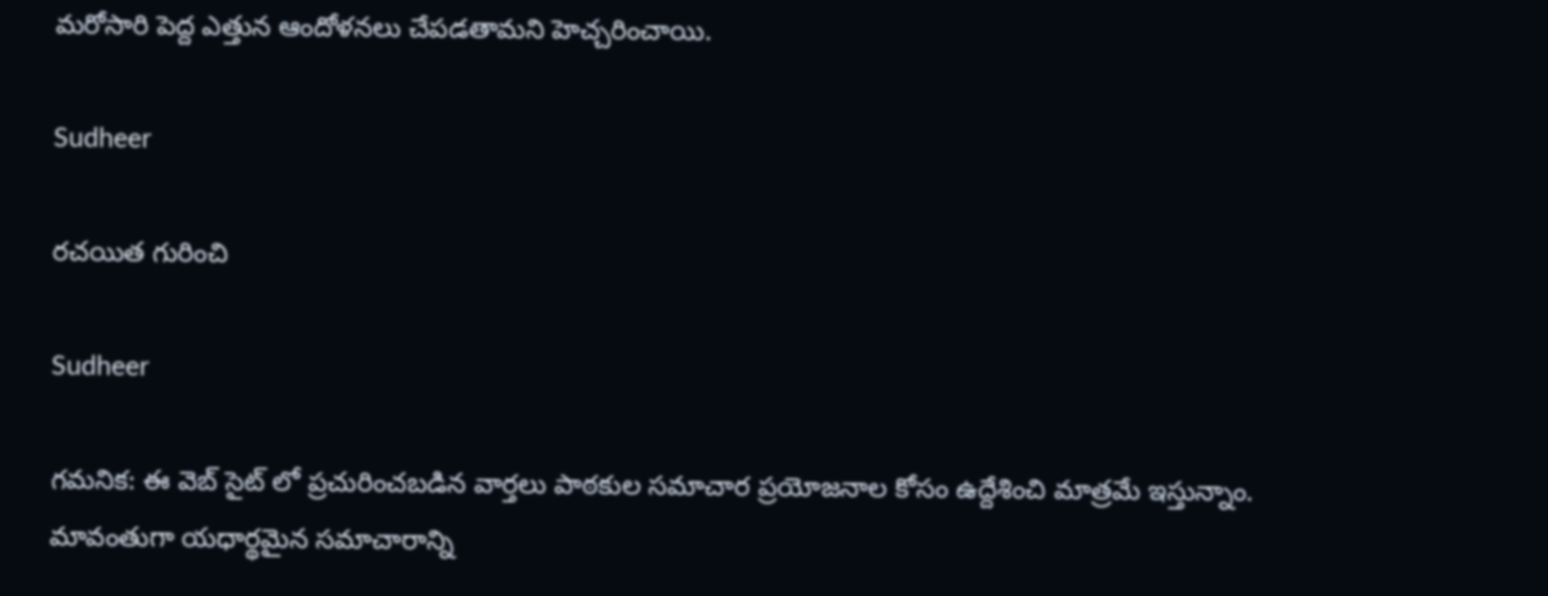మరోసారి పెద్ద ఎత్తున ఆందోళనలు చేపడతామని హెచ్చరించాయి.

Sudheer

రచయిత గురించి

Sudheer

గమనిక: ఈ వెబ్ సైట్ లో ప్రచురించబడిన వార్తలు పాఠకుల సమాచార ప్రయోజనాల కోసం ఉద్దేశించి మాత్రమే ఇస్తున్నాం. మావంతుగా యధార్థమైన సమాచారాన్ని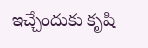ఇచ్చేందుకు కృషి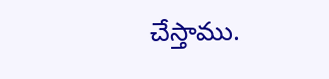చేస్తాము.